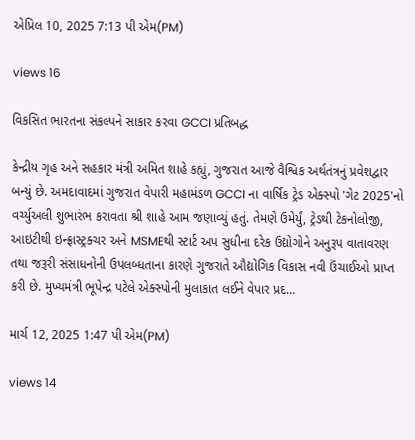એપ્રિલ 10, 2025 7:13 પી એમ(PM)

views 16

વિકસિત ભારતના સંકલ્પને સાકાર કરવા GCCI પ્રતિબદ્ધ

કેન્દ્રીય ગૃહ અને સહકાર મંત્રી અમિત શાહે કહ્યું, ગુજરાત આજે વૈશ્વિક અર્થતંત્રનું પ્રવેશદ્વાર બન્યું છે. અમદાવાદમાં ગુજરાત વેપારી મહામંડળ GCCI ના વાર્ષિક ટ્રેડ એક્સ્પો 'ગેટ 2025'નો વર્ચ્યુઅલી શુભારંભ કરાવતા શ્રી શાહે આમ જણાવ્યું હતું. તેમણે ઉમેર્યું, ટ્રેડથી ટેકનોલોજી, આઇટીથી ઇન્ફ્રાસ્ટ્રક્ચર અને MSMEથી સ્ટાર્ટ અપ સુધીના દરેક ઉદ્યોગોને અનુરૂપ વાતાવરણ તથા જરૂરી સંસાધનોની ઉપલબ્ધતાના કારણે ગુજરાતે ઔદ્યોગિક વિકાસ નવી ઉંચાઈઓ પ્રાપ્ત કરી છે. મુખ્યમંત્રી ભૂપેન્દ્ર પટેલે એક્સ્પોની મુલાકાત લઈને વેપાર પ્રદ...

માર્ચ 12, 2025 1:47 પી એમ(PM)

views 14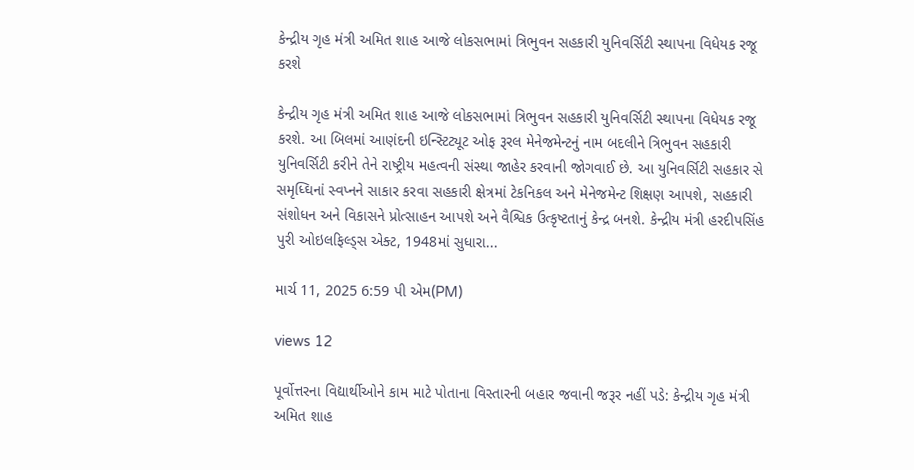કેન્દ્રીય ગૃહ મંત્રી અમિત શાહ આજે લોકસભામાં ત્રિભુવન સહકારી યુનિવર્સિટી સ્થાપના વિધેયક રજૂ કરશે

કેન્દ્રીય ગૃહ મંત્રી અમિત શાહ આજે લોકસભામાં ત્રિભુવન સહકારી યુનિવર્સિટી સ્થાપના વિધેયક રજૂ કરશે. આ બિલમાં આણંદની ઇન્સ્ટિટ્યૂટ ઓફ રૂરલ મેનેજમેન્ટનું નામ બદલીને ત્રિભુવન સહકારી યુનિવર્સિટી કરીને તેને રાષ્ટ્રીય મહત્વની સંસ્થા જાહેર કરવાની જોગવાઈ છે. આ યુનિવર્સિટી સહકાર સે સમૃધ્ઘિનાં સ્વપ્નને સાકાર કરવા સહકારી ક્ષેત્રમાં ટેકનિકલ અને મેનેજમેન્ટ શિક્ષણ આપશે, સહકારી સંશોધન અને વિકાસને પ્રોત્સાહન આપશે અને વૈશ્વિક ઉત્કૃષ્ટતાનું કેન્દ્ર બનશે. કેન્દ્રીય મંત્રી હરદીપસિંહ પુરી ઓઇલફિલ્ડ્સ એક્ટ, 1948માં સુધારા...

માર્ચ 11, 2025 6:59 પી એમ(PM)

views 12

પૂર્વોત્તરના વિદ્યાર્થીઓને કામ માટે પોતાના વિસ્તારની બહાર જવાની જરૂર નહીં પડે: કેન્દ્રીય ગૃહ મંત્રી અમિત શાહ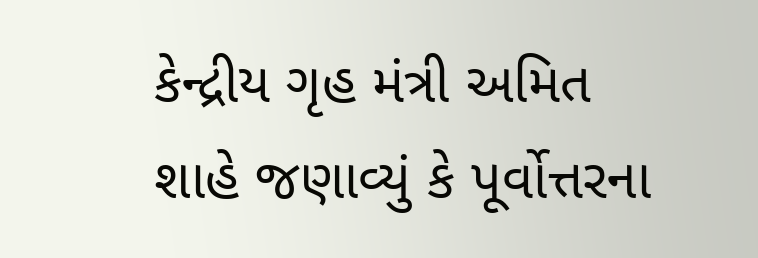કેન્દ્રીય ગૃહ મંત્રી અમિત શાહે જણાવ્યું કે પૂર્વોત્તરના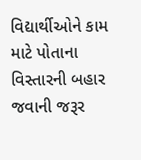વિદ્યાર્થીઓને કામ માટે પોતાના વિસ્તારની બહાર જવાની જરૂર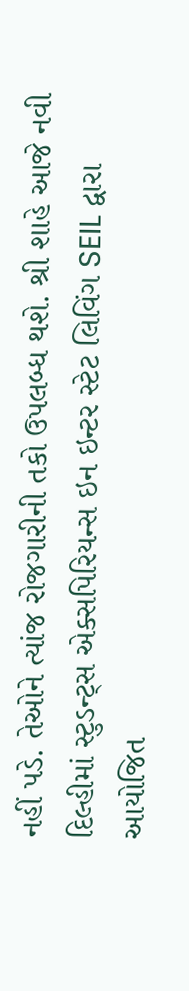નહીં પડે. તેઓને ત્યાંજ રોજગારીની તકો ઉપલબ્ધ થશે. શ્રી શાહે આજે નવી દિલ્હીમાં સ્ટુડન્ટ્સ એક્સપિરિયન્સ ઇન ઇન્ટર સ્ટેટ લિવિંગ SEIL દ્વારા આયોજિત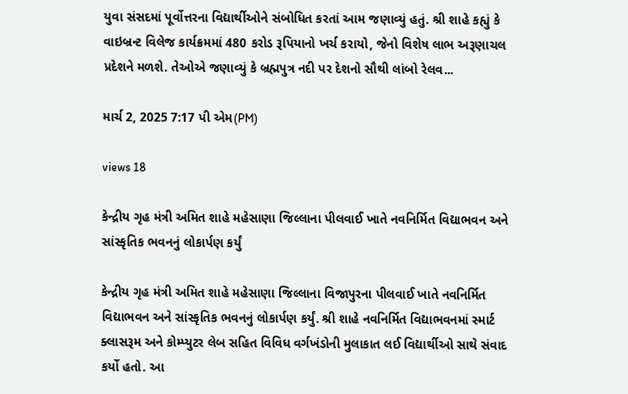યુવા સંસદમાં પૂર્વોત્તરના વિદ્યાર્થીઓને સંબોધિત કરતાં આમ જણાવ્યું હતું. શ્રી શાહે કહ્યું કે વાઇબ્રન્ટ વિલેજ કાર્યક્રમમાં 480 કરોડ રૂપિયાનો ખર્ચ કરાયો, જેનો વિશેષ લાભ અરૂણાચલ પ્રદેશને મળશે. તેઓએ જણાવ્યું કે બ્રહ્મપુત્ર નદી પર દેશનો સૌથી લાંબો રેલવ...

માર્ચ 2, 2025 7:17 પી એમ(PM)

views 18

કેન્દ્રીય ગૃહ મંત્રી અમિત શાહે મહેસાણા જિલ્લાના પીલવાઈ ખાતે નવનિર્મિત વિદ્યાભવન અને સાંસ્કૃતિક ભવનનું લોકાર્પણ કર્યું

કેન્દ્રીય ગૃહ મંત્રી અમિત શાહે મહેસાણા જિલ્લાના વિજાપુરના પીલવાઈ ખાતે નવનિર્મિત વિદ્યાભવન અને સાંસ્કૃતિક ભવનનું લોકાર્પણ કર્યું. શ્રી શાહે નવનિર્મિત વિદ્યાભવનમાં સ્માર્ટ ક્લાસરૂમ અને કોમ્પ્યુટર લેબ સહિત વિવિધ વર્ગખંડોની મુલાકાત લઈ વિદ્યાર્થીઓ સાથે સંવાદ કર્યો હતો. આ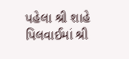પહેલા શ્રી શાહે પિલવાઈમાં શ્રી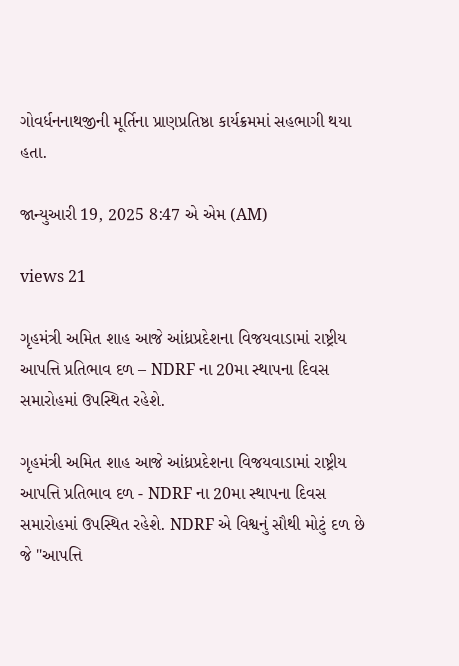ગોવર્ધનનાથજીની મૂર્તિના પ્રાણપ્રતિષ્ઠા કાર્યક્રમમાં સહભાગી થયા હતા.

જાન્યુઆરી 19, 2025 8:47 એ એમ (AM)

views 21

ગૃહમંત્રી અમિત શાહ આજે આંધ્રપ્રદેશના વિજયવાડામાં રાષ્ટ્રીય આપત્તિ પ્રતિભાવ દળ – NDRF ના 20મા સ્થાપના દિવસ સમારોહમાં ઉપસ્થિત રહેશે.

ગૃહમંત્રી અમિત શાહ આજે આંધ્રપ્રદેશના વિજયવાડામાં રાષ્ટ્રીય આપત્તિ પ્રતિભાવ દળ - NDRF ના 20મા સ્થાપના દિવસ સમારોહમાં ઉપસ્થિત રહેશે. NDRF એ વિશ્વનું સૌથી મોટું દળ છે જે "આપત્તિ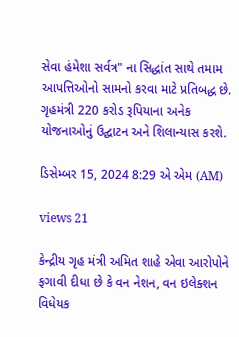સેવા હંમેશા સર્વત્ર" ના સિદ્ધાંત સાથે તમામ આપત્તિઓનો સામનો કરવા માટે પ્રતિબદ્ધ છે. ગૃહમંત્રી 220 કરોડ રૂપિયાના અનેક યોજનાઓનું ઉદ્ઘાટન અને શિલાન્યાસ કરશે.

ડિસેમ્બર 15, 2024 8:29 એ એમ (AM)

views 21

કેન્દ્રીય ગૃહ મંત્રી અમિત શાહે એવા આરોપોને ફગાવી દીધા છે કે વન નેશન, વન ઇલેક્શન વિધેયક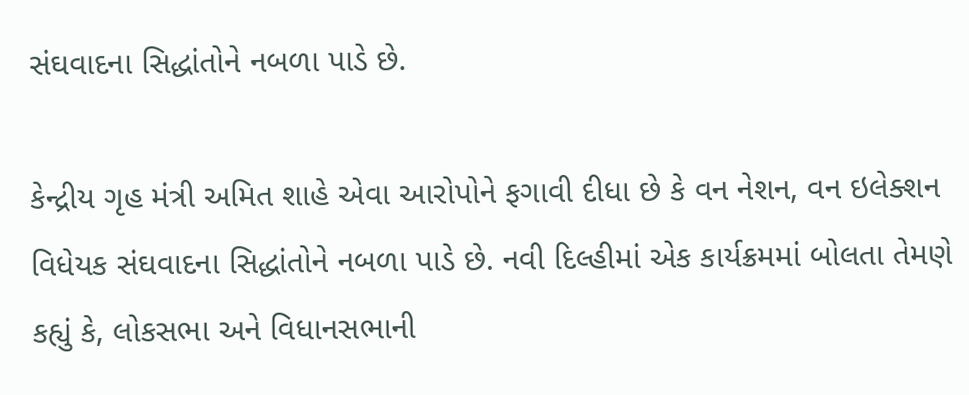સંઘવાદના સિદ્ધાંતોને નબળા પાડે છે.

કેન્દ્રીય ગૃહ મંત્રી અમિત શાહે એવા આરોપોને ફગાવી દીધા છે કે વન નેશન, વન ઇલેક્શન વિધેયક સંઘવાદના સિદ્ધાંતોને નબળા પાડે છે. નવી દિલ્હીમાં એક કાર્યક્રમમાં બોલતા તેમણે કહ્યું કે, લોકસભા અને વિધાનસભાની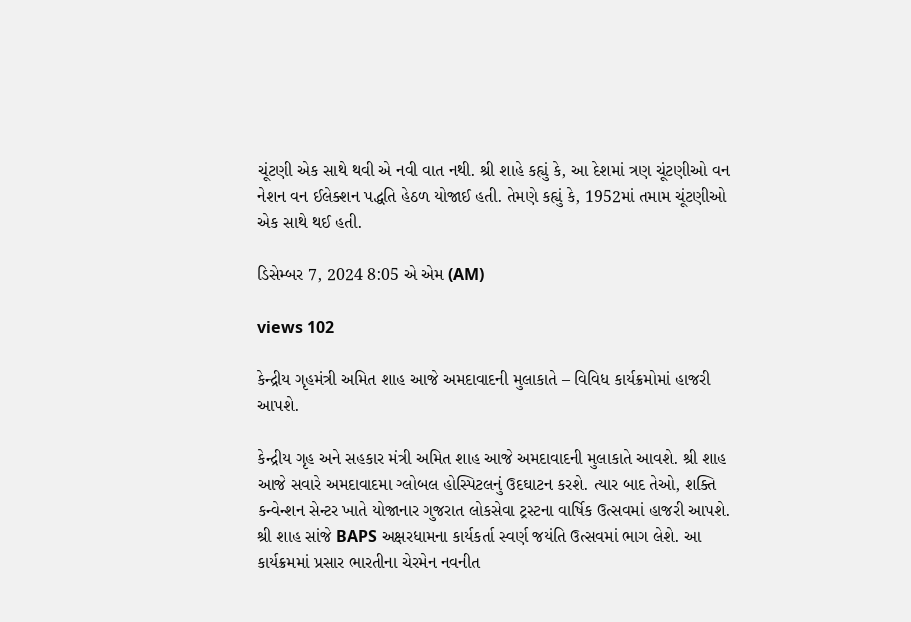ચૂંટણી એક સાથે થવી એ નવી વાત નથી. શ્રી શાહે કહ્યું કે, આ દેશમાં ત્રણ ચૂંટણીઓ વન નેશન વન ઈલેક્શન પદ્ધતિ હેઠળ યોજાઈ હતી. તેમણે કહ્યું કે, 1952માં તમામ ચૂંટણીઓ એક સાથે થઈ હતી.

ડિસેમ્બર 7, 2024 8:05 એ એમ (AM)

views 102

કેન્દ્રીય ગૃહમંત્રી અમિત શાહ આજે અમદાવાદની મુલાકાતે – વિવિધ કાર્યક્રમોમાં હાજરી આપશે.

કેન્દ્રીય ગૃહ અને સહકાર મંત્રી અમિત શાહ આજે અમદાવાદની મુલાકાતે આવશે. શ્રી શાહ આજે સવારે અમદાવાદમા ગ્લોબલ હોસ્પિટલનું ઉદઘાટન કરશે. ત્યાર બાદ તેઓ, શક્તિ કન્વેન્શન સેન્ટર ખાતે યોજાનાર ગુજરાત લોકસેવા ટ્રસ્ટના વાર્ષિક ઉત્સવમાં હાજરી આપશે. શ્રી શાહ સાંજે BAPS અક્ષરધામના કાર્યકર્તા સ્વર્ણ જયંતિ ઉત્સવમાં ભાગ લેશે. આ કાર્યક્રમમાં પ્રસાર ભારતીના ચેરમેન નવનીત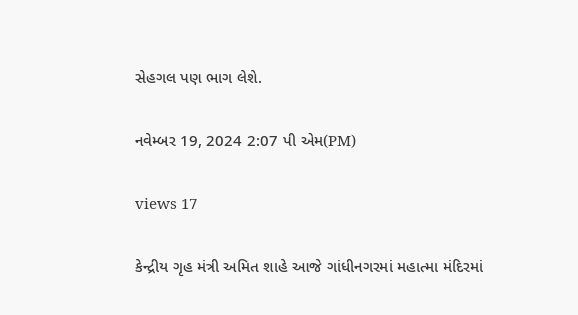સેહગલ પણ ભાગ લેશે.

નવેમ્બર 19, 2024 2:07 પી એમ(PM)

views 17

કેન્દ્રીય ગૃહ મંત્રી અમિત શાહે આજે ગાંધીનગરમાં મહાત્મા મંદિરમાં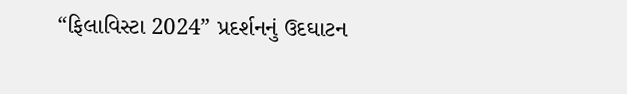“ફિલાવિસ્ટા 2024” પ્રદર્શનનું ઉદઘાટન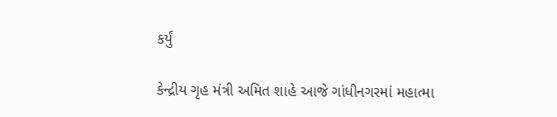કર્યું

કેન્દ્રીય ગૃહ મંત્રી અમિત શાહે આજે ગાંધીનગરમાં મહાત્મા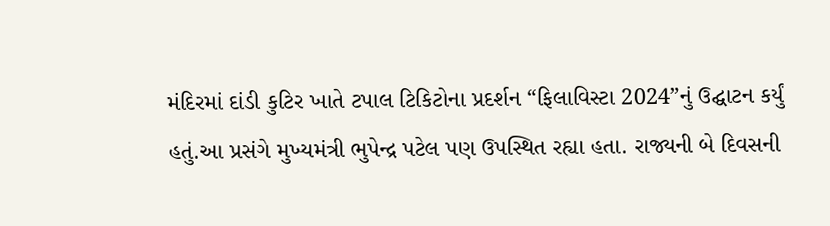મંદિરમાં દાંડી કુટિર ખાતે ટપાલ ટિકિટોના પ્રદર્શન “ફિલાવિસ્ટા 2024”નું ઉદ્ઘાટન કર્યું હતું.આ પ્રસંગે મુખ્યમંત્રી ભુપેન્દ્ર પટેલ પણ ઉપસ્થિત રહ્યા હતા. રાજ્યની બે દિવસની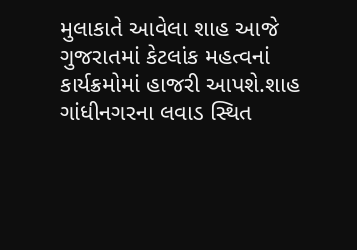મુલાકાતે આવેલા શાહ આજે ગુજરાતમાં કેટલાંક મહત્વનાં કાર્યક્રમોમાં હાજરી આપશે.શાહ ગાંધીનગરના લવાડ સ્થિત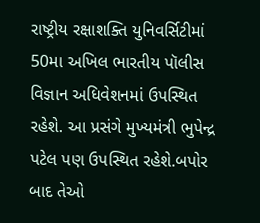રાષ્ટ્રીય રક્ષાશક્તિ યુનિવર્સિટીમાં 50મા અખિલ ભારતીય પૉલીસ વિજ્ઞાન અધિવેશનમાં ઉપસ્થિત રહેશે. આ પ્રસંગે મુખ્યમંત્રી ભુપેન્દ્ર પટેલ પણ ઉપસ્થિત રહેશે.બપોર બાદ તેઓ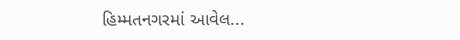હિમ્મતનગરમાં આવેલ...